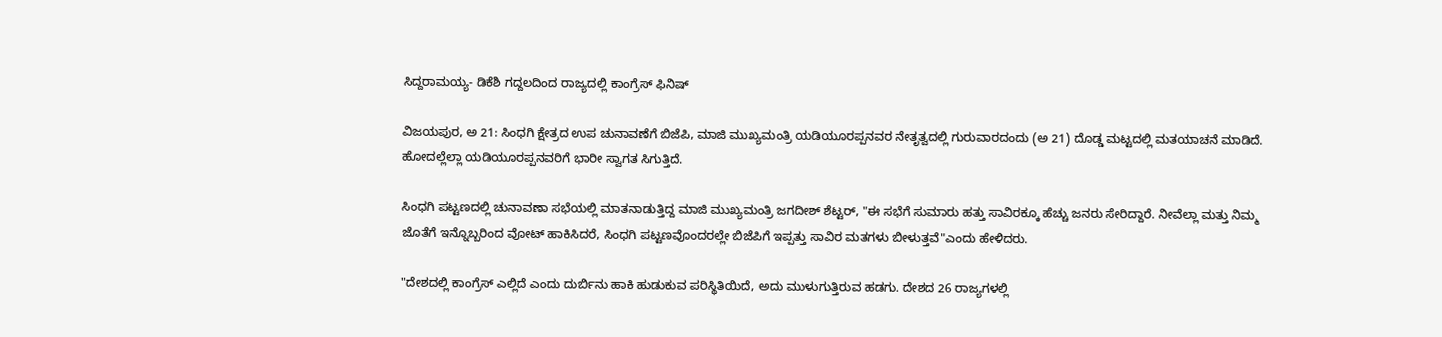ಸಿದ್ದರಾಮಯ್ಯ- ಡಿಕೆಶಿ ಗದ್ದಲದಿಂದ ರಾಜ್ಯದಲ್ಲಿ ಕಾಂಗ್ರೆಸ್ ಫಿನಿಷ್

ವಿಜಯಪುರ, ಅ 21: ಸಿಂಧಗಿ ಕ್ಷೇತ್ರದ ಉಪ ಚುನಾವಣೆಗೆ ಬಿಜೆಪಿ, ಮಾಜಿ ಮುಖ್ಯಮಂತ್ರಿ ಯಡಿಯೂರಪ್ಪನವರ ನೇತೃತ್ವದಲ್ಲಿ ಗುರುವಾರದಂದು (ಅ 21) ದೊಡ್ಡ ಮಟ್ಟದಲ್ಲಿ ಮತಯಾಚನೆ ಮಾಡಿದೆ. ಹೋದಲ್ಲೆಲ್ಲಾ ಯಡಿಯೂರಪ್ಪನವರಿಗೆ ಭಾರೀ ಸ್ವಾಗತ ಸಿಗುತ್ತಿದೆ.

ಸಿಂಧಗಿ ಪಟ್ಟಣದಲ್ಲಿ ಚುನಾವಣಾ ಸಭೆಯಲ್ಲಿ ಮಾತನಾಡುತ್ತಿದ್ದ ಮಾಜಿ ಮುಖ್ಯಮಂತ್ರಿ ಜಗದೀಶ್ ಶೆಟ್ಟರ್, "ಈ ಸಭೆಗೆ ಸುಮಾರು ಹತ್ತು ಸಾವಿರಕ್ಕೂ ಹೆಚ್ಚು ಜನರು ಸೇರಿದ್ದಾರೆ. ನೀವೆಲ್ಲಾ ಮತ್ತು ನಿಮ್ಮ ಜೊತೆಗೆ ಇನ್ನೊಬ್ಬರಿಂದ ವೋಟ್ ಹಾಕಿಸಿದರೆ, ಸಿಂಧಗಿ ಪಟ್ಟಣವೊಂದರಲ್ಲೇ ಬಿಜೆಪಿಗೆ ಇಪ್ಪತ್ತು ಸಾವಿರ ಮತಗಳು ಬೀಳುತ್ತವೆ"ಎಂದು ಹೇಳಿದರು.

"ದೇಶದಲ್ಲಿ ಕಾಂಗ್ರೆಸ್ ಎಲ್ಲಿದೆ ಎಂದು ದುರ್ಬಿನು ಹಾಕಿ ಹುಡುಕುವ ಪರಿಸ್ಥಿತಿಯಿದೆ, ಅದು ಮುಳುಗುತ್ತಿರುವ ಹಡಗು. ದೇಶದ 26 ರಾಜ್ಯಗಳಲ್ಲಿ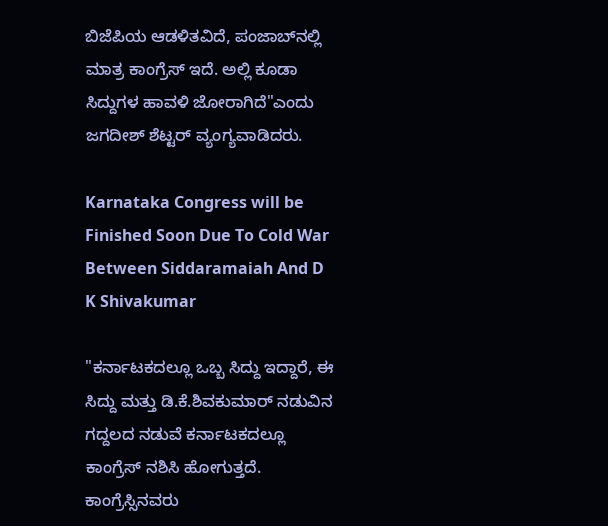ಬಿಜೆಪಿಯ ಆಡಳಿತವಿದೆ, ಪಂಜಾಬ್‌ನಲ್ಲಿ ಮಾತ್ರ ಕಾಂಗ್ರೆಸ್ ಇದೆ. ಅಲ್ಲಿ ಕೂಡಾ ಸಿದ್ದುಗಳ ಹಾವಳಿ ಜೋರಾಗಿದೆ"ಎಂದು ಜಗದೀಶ್ ಶೆಟ್ಟರ್ ವ್ಯಂಗ್ಯವಾಡಿದರು.

Karnataka Congress will be Finished Soon Due To Cold War Between Siddaramaiah And D K Shivakumar

"ಕರ್ನಾಟಕದಲ್ಲೂ ಒಬ್ಬ ಸಿದ್ದು ಇದ್ದಾರೆ, ಈ ಸಿದ್ದು ಮತ್ತು ಡಿ.ಕೆ.ಶಿವಕುಮಾರ್ ನಡುವಿನ ಗದ್ದಲದ ನಡುವೆ ಕರ್ನಾಟಕದಲ್ಲೂ ಕಾಂಗ್ರೆಸ್ ನಶಿಸಿ ಹೋಗುತ್ತದೆ. ಕಾಂಗ್ರೆಸ್ಸಿನವರು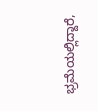ಭ್ರಮೆಯಲ್ಲಿದ್ದಾರೆ,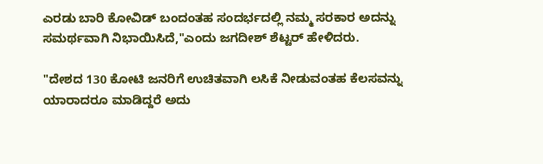ಎರಡು ಬಾರಿ ಕೋವಿಡ್ ಬಂದಂತಹ ಸಂದರ್ಭದಲ್ಲಿ ನಮ್ಮ ಸರಕಾರ ಅದನ್ನು ಸಮರ್ಥವಾಗಿ ನಿಭಾಯಿಸಿದೆ,"ಎಂದು ಜಗದೀಶ್ ಶೆಟ್ಟರ್ ಹೇಳಿದರು.

"ದೇಶದ 130 ಕೋಟಿ ಜನರಿಗೆ ಉಚಿತವಾಗಿ ಲಸಿಕೆ ನೀಡುವಂತಹ ಕೆಲಸವನ್ನು ಯಾರಾದರೂ ಮಾಡಿದ್ದರೆ ಅದು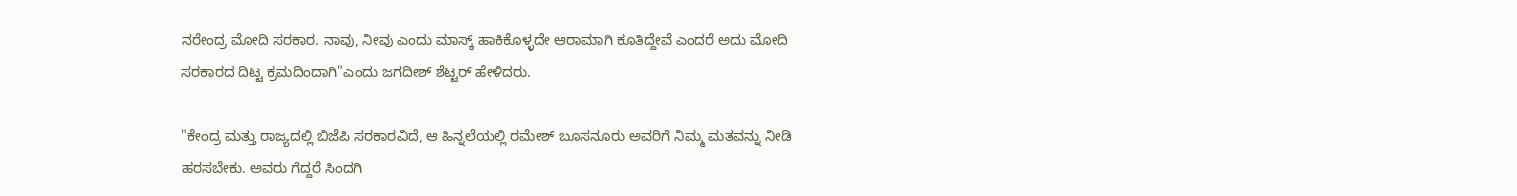ನರೇಂದ್ರ ಮೋದಿ ಸರಕಾರ. ನಾವು, ನೀವು ಎಂದು ಮಾಸ್ಕ್ ಹಾಕಿಕೊಳ್ಳದೇ ಆರಾಮಾಗಿ ಕೂತಿದ್ದೇವೆ ಎಂದರೆ ಅದು ಮೋದಿ ಸರಕಾರದ ದಿಟ್ಟ ಕ್ರಮದಿಂದಾಗಿ"ಎಂದು ಜಗದೀಶ್ ಶೆಟ್ಟರ್ ಹೇಳಿದರು.

"ಕೇಂದ್ರ ಮತ್ತು ರಾಜ್ಯದಲ್ಲಿ ಬಿಜೆಪಿ ಸರಕಾರವಿದೆ, ಆ ಹಿನ್ನಲೆಯಲ್ಲಿ ರಮೇಶ್ ಬೂಸನೂರು ಅವರಿಗೆ ನಿಮ್ಮ ಮತವನ್ನು ನೀಡಿ ಹರಸಬೇಕು. ಅವರು ಗೆದ್ದರೆ ಸಿಂದಗಿ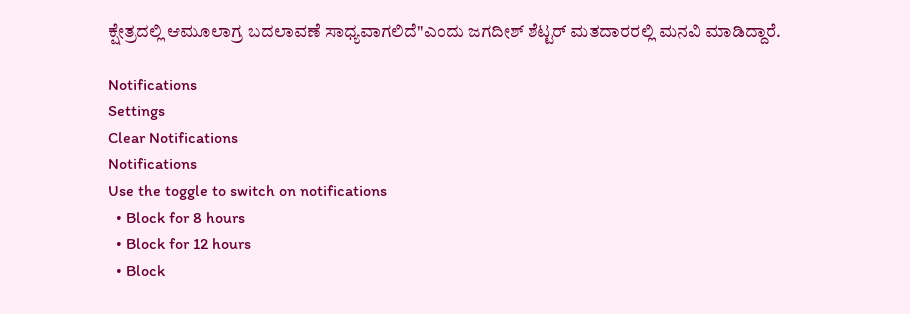ಕ್ಷೇತ್ರದಲ್ಲಿ ಆಮೂಲಾಗ್ರ ಬದಲಾವಣೆ ಸಾಧ್ಯವಾಗಲಿದೆ"ಎಂದು ಜಗದೀಶ್ ಶೆಟ್ಟರ್ ಮತದಾರರಲ್ಲಿ ಮನವಿ ಮಾಡಿದ್ದಾರೆ.

Notifications
Settings
Clear Notifications
Notifications
Use the toggle to switch on notifications
  • Block for 8 hours
  • Block for 12 hours
  • Block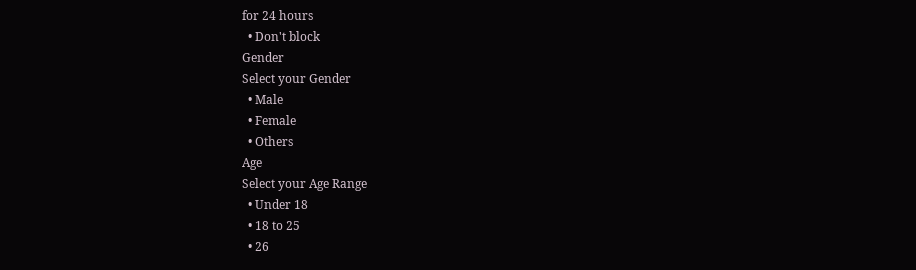for 24 hours
  • Don't block
Gender
Select your Gender
  • Male
  • Female
  • Others
Age
Select your Age Range
  • Under 18
  • 18 to 25
  • 26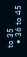to 35
  • 36 to 45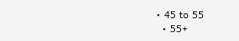• 45 to 55
  • 55+